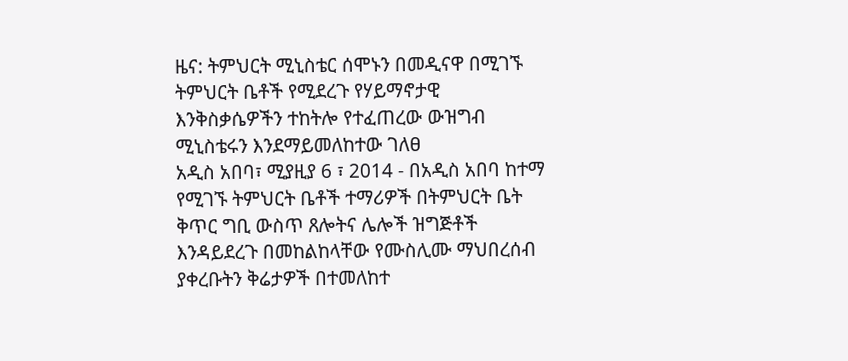ዜና: ትምህርት ሚኒስቴር ሰሞኑን በመዲናዋ በሚገኙ ትምህርት ቤቶች የሚደረጉ የሃይማኖታዊ እንቅስቃሴዎችን ተከትሎ የተፈጠረው ውዝግብ ሚኒስቴሩን እንደማይመለከተው ገለፀ
አዲስ አበባ፣ ሚያዚያ 6 ፣ 2014 - በአዲስ አበባ ከተማ የሚገኙ ትምህርት ቤቶች ተማሪዎች በትምህርት ቤት ቅጥር ግቢ ውስጥ ጸሎትና ሌሎች ዝግጅቶች እንዳይደረጉ በመከልከላቸው የሙስሊሙ ማህበረሰብ ያቀረቡትን ቅሬታዎች በተመለከተ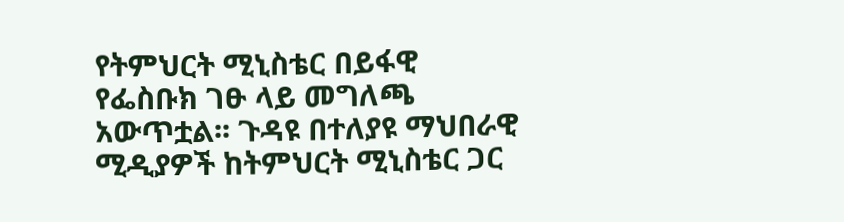የትምህርት ሚኒስቴር በይፋዊ የፌስቡክ ገፁ ላይ መግለጫ አውጥቷል፡፡ ጉዳዩ በተለያዩ ማህበራዊ ሚዲያዎች ከትምህርት ሚኒስቴር ጋር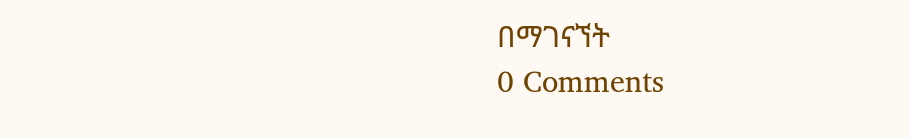በማገናኘት
0 Comments